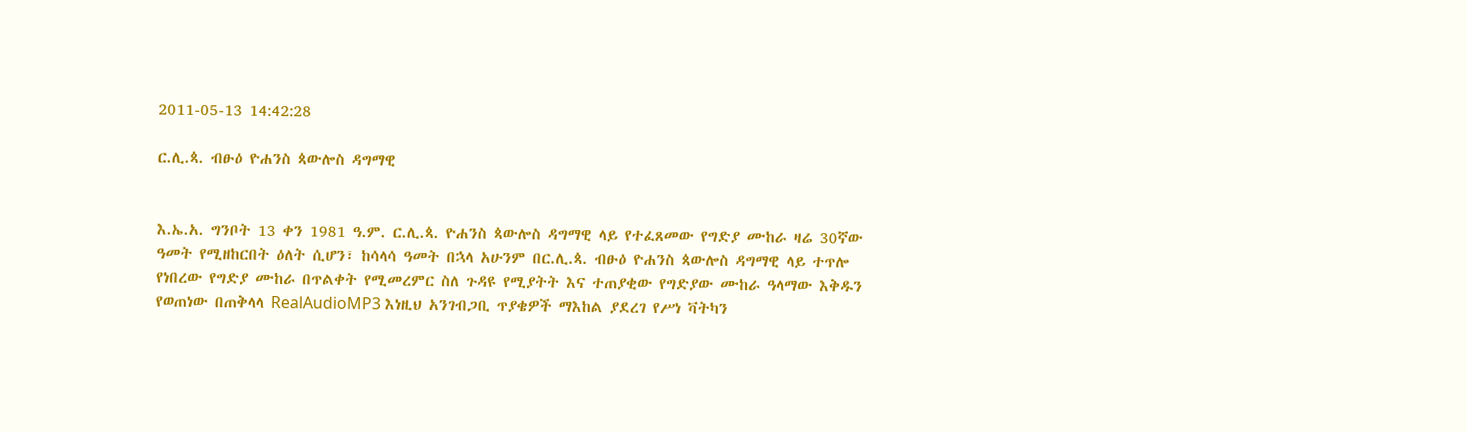2011-05-13 14:42:28

ር.ሊ.ጳ. ብፁዕ ዮሐንስ ጳውሎስ ዳግማዊ


እ.ኤ.አ. ግንቦት 13 ቀን 1981 ዓ.ም. ር.ሊ.ጳ. ዮሐንስ ጳውሎስ ዳግማዊ ላይ የተፈጸመው የግድያ ሙከራ ዛሬ 30ኛው ዓመት የሚዘከርበት ዕለት ሲሆን፣ ከሳላሳ ዓመት በኋላ አሁንም በር.ሊ.ጳ. ብፁዕ ዮሐንስ ጳውሎስ ዳግማዊ ላይ ተጥሎ የነበረው የግድያ ሙከራ በጥልቀት የሚመረምር ስለ ጉዳዩ የሚያትት እና ተጠያቂው የግድያው ሙከራ ዓላማው እቅዱን የወጠነው በጠቅላላ RealAudioMP3 እነዚህ አንገብጋቢ ጥያቄዎች ማእከል ያደረገ የሥነ ቫትካን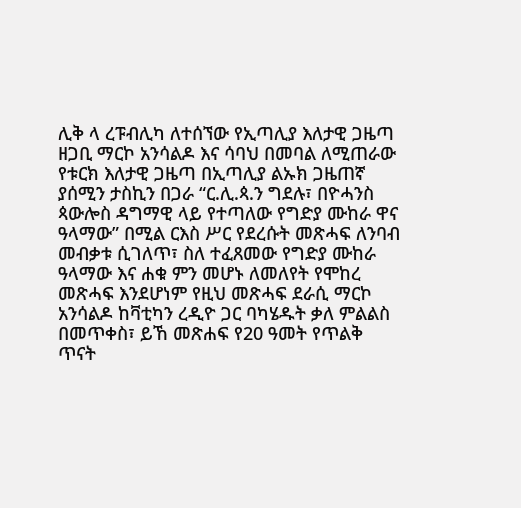ሊቅ ላ ረፑብሊካ ለተሰኘው የኢጣሊያ እለታዊ ጋዜጣ ዘጋቢ ማርኮ አንሳልዶ እና ሳባህ በመባል ለሚጠራው የቱርክ እለታዊ ጋዜጣ በኢጣሊያ ልኡክ ጋዜጠኛ ያሰሚን ታስኪን በጋራ “ር.ሊ.ጳ.ን ግደሉ፣ በዮሓንስ ጳውሎስ ዳግማዊ ላይ የተጣለው የግድያ ሙከራ ዋና ዓላማው” በሚል ርእስ ሥር የደረሱት መጽሓፍ ለንባብ መብቃቱ ሲገለጥ፣ ስለ ተፈጸመው የግድያ ሙከራ ዓላማው እና ሐቁ ምን መሆኑ ለመለየት የሞከረ መጽሓፍ እንደሆነም የዚህ መጽሓፍ ደራሲ ማርኮ አንሳልዶ ከቫቲካን ረዲዮ ጋር ባካሄዱት ቃለ ምልልስ በመጥቀስ፣ ይኸ መጽሐፍ የ20 ዓመት የጥልቅ ጥናት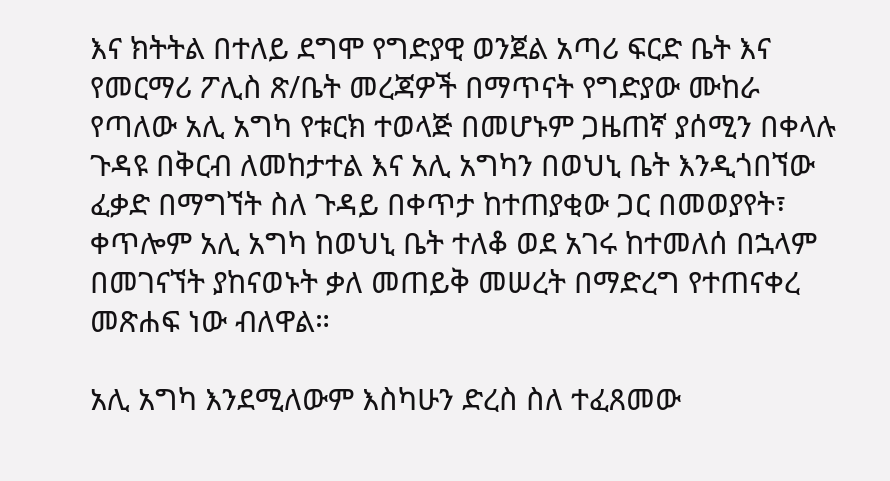እና ክትትል በተለይ ደግሞ የግድያዊ ወንጀል አጣሪ ፍርድ ቤት እና የመርማሪ ፖሊስ ጽ/ቤት መረጃዎች በማጥናት የግድያው ሙከራ የጣለው አሊ አግካ የቱርክ ተወላጅ በመሆኑም ጋዜጠኛ ያሰሚን በቀላሉ ጉዳዩ በቅርብ ለመከታተል እና አሊ አግካን በወህኒ ቤት እንዲጎበኘው ፈቃድ በማግኘት ስለ ጉዳይ በቀጥታ ከተጠያቂው ጋር በመወያየት፣ ቀጥሎም አሊ አግካ ከወህኒ ቤት ተለቆ ወደ አገሩ ከተመለሰ በኋላም በመገናኘት ያከናወኑት ቃለ መጠይቅ መሠረት በማድረግ የተጠናቀረ መጽሐፍ ነው ብለዋል።

አሊ አግካ እንደሚለውም እስካሁን ድረስ ስለ ተፈጸመው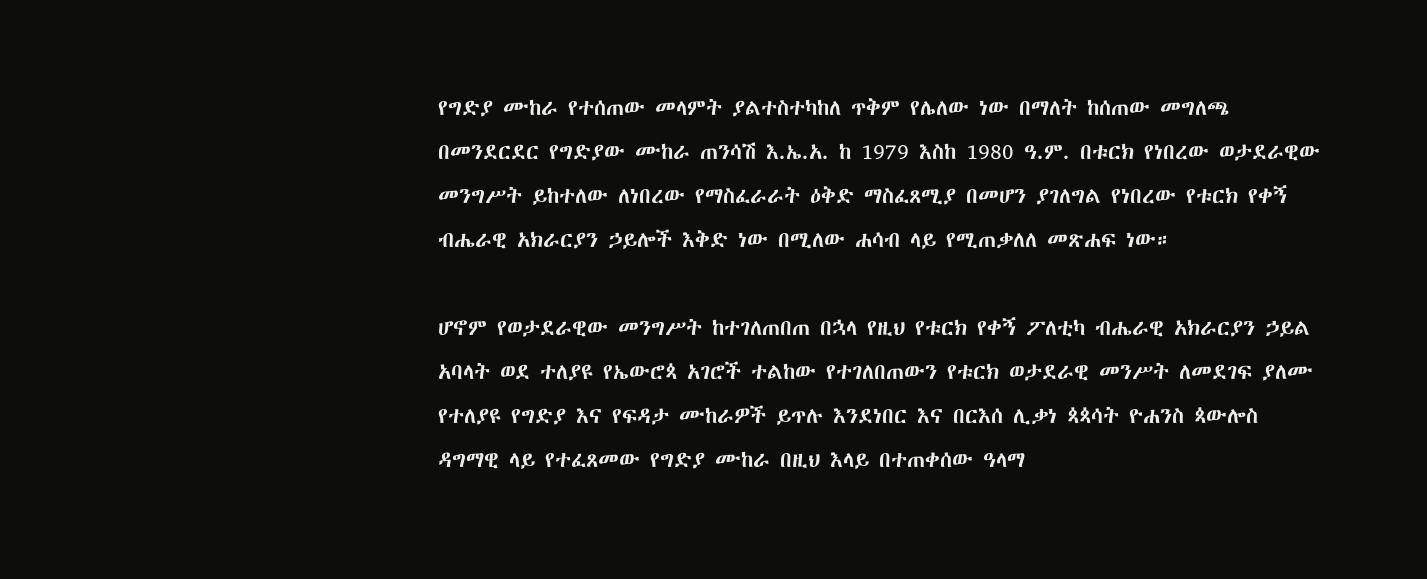የግድያ ሙከራ የተሰጠው መላምት ያልተስተካከለ ጥቅም የሌለው ነው በማለት ከሰጠው መግለጫ በመንደርደር የግድያው ሙከራ ጠንሳሽ እ.ኤ.አ. ከ 1979 እስከ 1980 ዓ.ም. በቱርክ የነበረው ወታደራዊው መንግሥት ይከተለው ለነበረው የማስፈራራት ዕቅድ ማስፈጸሚያ በመሆን ያገለግል የነበረው የቱርክ የቀኝ ብሔራዊ አክራርያን ኃይሎች እቅድ ነው በሚለው ሐሳብ ላይ የሚጠቃለለ መጽሐፍ ነው።

ሆኖም የወታደራዊው መንግሥት ከተገለጠበጠ በኋላ የዚህ የቱርክ የቀኝ ፖለቲካ ብሔራዊ አክራርያን ኃይል አባላት ወደ ተለያዩ የኤውሮጳ አገሮች ተልከው የተገለበጠውን የቱርክ ወታደራዊ መንሥት ለመደገፍ ያለሙ የተለያዩ የግድያ እና የፍዳታ ሙከራዎች ይጥሉ እንደነበር እና በርእሰ ሊቃነ ጳጳሳት ዮሐንስ ጳውሎስ ዳግማዊ ላይ የተፈጸመው የግድያ ሙከራ በዚህ እላይ በተጠቀሰው ዓላማ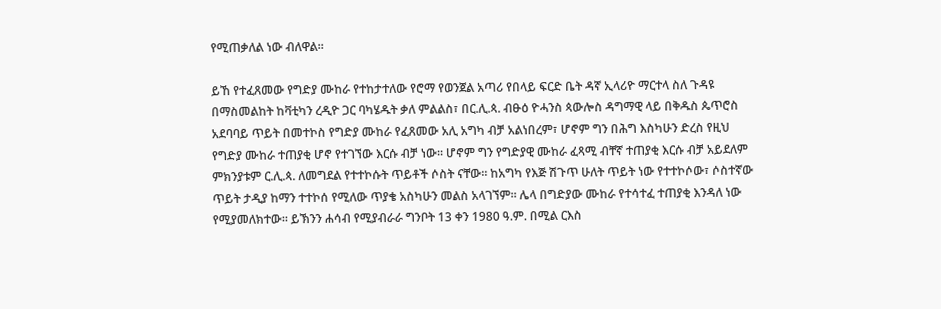የሚጠቃለል ነው ብለዋል።

ይኸ የተፈጸመው የግድያ ሙከራ የተከታተለው የሮማ የወንጀል አጣሪ የበላይ ፍርድ ቤት ዳኛ ኢላሪዮ ማርተላ ስለ ጉዳዩ በማስመልከት ከቫቲካን ረዲዮ ጋር ባካሄዱት ቃለ ምልልስ፣ በር.ሊ.ጳ. ብፁዕ ዮሓንስ ጳውሎስ ዳግማዊ ላይ በቅዱስ ጴጥሮስ አደባባይ ጥይት በመተኮስ የግድያ ሙከራ የፈጸመው አሊ አግካ ብቻ አልነበረም፣ ሆኖም ግን በሕግ እስካሁን ድረስ የዚህ የግድያ ሙከራ ተጠያቂ ሆኖ የተገኘው እርሱ ብቻ ነው። ሆኖም ግን የግድያዊ ሙከራ ፈጻሚ ብቸኛ ተጠያቂ እርሱ ብቻ አይደለም ምክንያቱም ር.ሊ.ጳ. ለመግደል የተተኮሱት ጥይቶች ሶስት ናቸው። ከአግካ የእጅ ሽጉጥ ሁለት ጥይት ነው የተተኮሶው፣ ሶስተኛው ጥይት ታዲያ ከማን ተተኮሰ የሚለው ጥያቄ አስካሁን መልስ አላገኘም። ሌላ በግድያው ሙከራ የተሳተፈ ተጠያቂ እንዳለ ነው የሚያመለክተው። ይኽንን ሐሳብ የሚያብራራ ግንቦት 13 ቀን 1980 ዓ.ም. በሚል ርእስ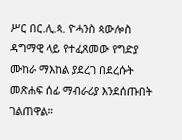ሥር በር.ሊ.ጳ. ዮሓንስ ጳውሎስ ዳግማዊ ላይ የተፈጸመው የግድያ ሙከራ ማእከል ያደረገ በደረሱት መጽሐፍ ሰፊ ማብራሪያ እንደሰጡበት ገልጠዋል።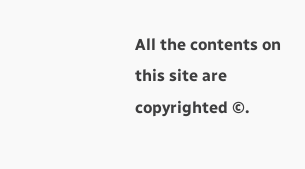All the contents on this site are copyrighted ©.